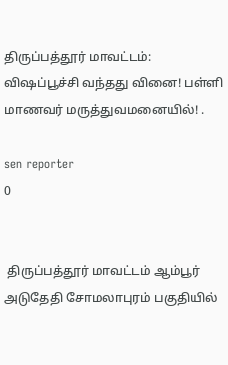திருப்பத்தூர் மாவட்டம்: விஷப்பூச்சி வந்தது வினை! பள்ளி மாணவர் மருத்துவமனையில்! .

sen reporter
0


 திருப்பத்தூர் மாவட்டம் ஆம்பூர் அடுதேதி சோமலாபுரம் பகுதியில்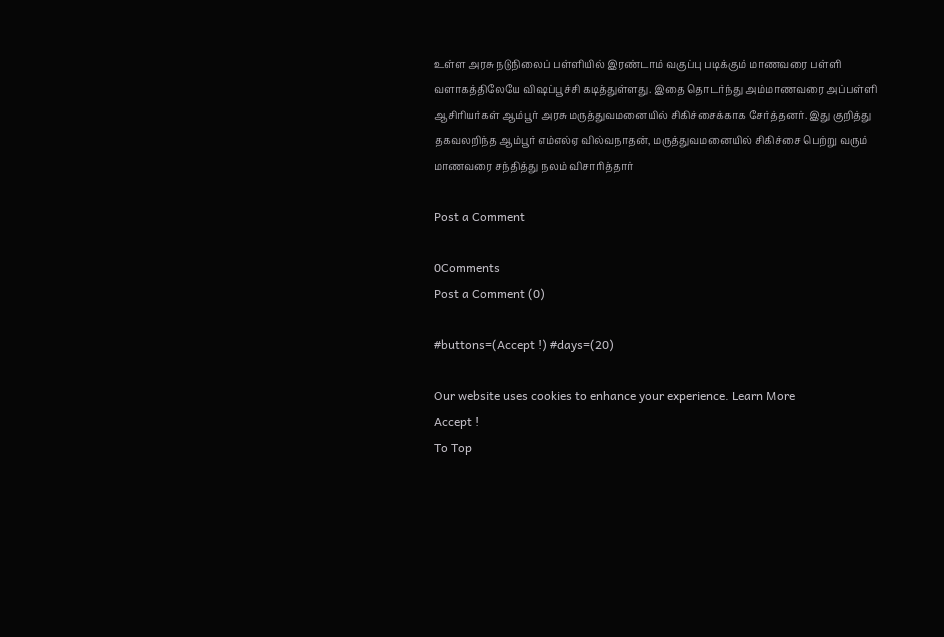உள்ள அரசு நடுநிலைப் பள்ளியில் இரண்டாம் வகுப்பு படிக்கும் மாணவரை பள்ளி வளாகத்திலேயே விஷப்பூச்சி கடித்துள்ளது. இதை தொடர்ந்து அம்மாணவரை அப்பள்ளி ஆசிரியர்கள் ஆம்பூர் அரசு மருத்துவமனையில் சிகிச்சைக்காக சேர்த்தனர். இது குறித்து தகவலறிந்த ஆம்பூர் எம்எல்ஏ வில்வநாதன், மருத்துவமனையில் சிகிச்சை பெற்று வரும் மாணவரை சந்தித்து நலம் விசாரித்தார்

Post a Comment

0Comments
Post a Comment (0)

#buttons=(Accept !) #days=(20)

Our website uses cookies to enhance your experience. Learn More
Accept !
To Top